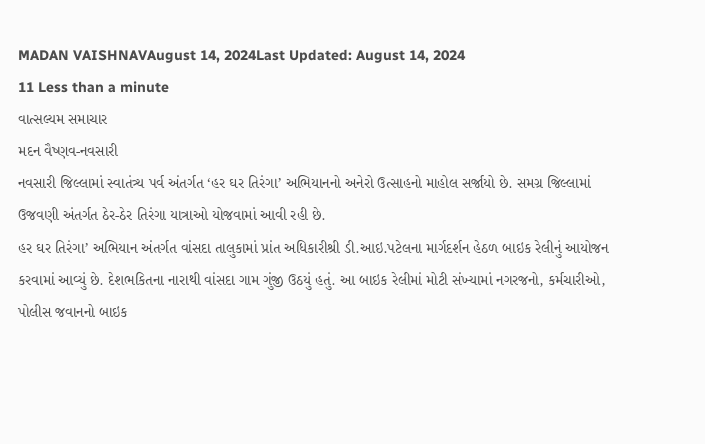MADAN VAISHNAVAugust 14, 2024Last Updated: August 14, 2024
11 Less than a minute
વાત્સલ્યમ સમાચાર
મદન વૈષ્ણવ-નવસારી
નવસારી જિલ્લામાં સ્વાતંત્ર્ય પર્વ અંતર્ગત ‘હર ઘર તિરંગા’ અભિયાનનો અનેરો ઉત્સાહનો માહોલ સર્જાયો છે. સમગ્ર જિલ્લામાં ઉજવણી અંતર્ગત ઠેર-ઠેર તિરંગા યાત્રાઓ યોજવામાં આવી રહી છે.
હર ઘર તિરંગા’ અભિયાન અંતર્ગત વાંસદા તાલુકામાં પ્રાંત અધિકારીશ્રી ડી.આઇ.પટેલના માર્ગદર્શન હેઠળ બાઇક રેલીનું આયોજન કરવામાં આવ્યું છે. દેશભકિતના નારાથી વાંસદા ગામ ગુંજી ઉઠયું હતું. આ બાઇક રેલીમાં મોટી સંખ્યામાં નગરજનો, કર્મચારીઓ, પોલીસ જવાનનો બાઇક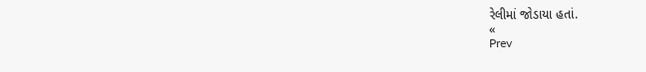રેલીમાં જોડાયા હતાં.
«
Prev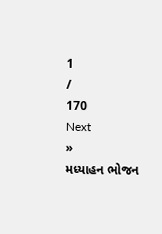1
/
170
Next
»
મધ્યાહન ભોજન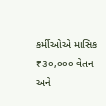કર્મીઓએ માસિક ₹૩૦,૦૦૦ વેતન અને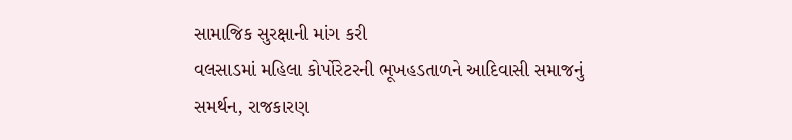સામાજિક સુરક્ષાની માંગ કરી
વલસાડમાં મહિલા કોર્પોરેટરની ભૂખહડતાળને આદિવાસી સમાજનું સમર્થન, રાજકારણ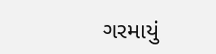ગરમાયું